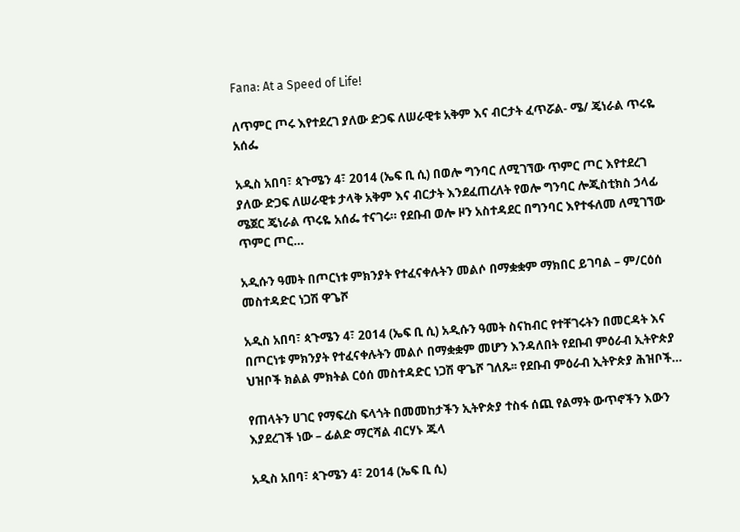Fana: At a Speed of Life!

ለጥምር ጦሩ እየተደረገ ያለው ድጋፍ ለሠራዊቱ አቅም እና ብርታት ፈጥሯል- ሜ/ ጄነራል ጥሩዬ አሰፌ

አዲስ አበባ፣ ጳጉሜን 4፣ 2014 (ኤፍ ቢ ሲ) በወሎ ግንባር ለሚገኘው ጥምር ጦር እየተደረገ ያለው ድጋፍ ለሠራዊቱ ታላቅ አቅም እና ብርታት እንደፈጠረለት የወሎ ግንባር ሎጂስቲክስ ኃላፊ ሜጀር ጄነራል ጥሩዬ አሰፌ ተናገሩ። የደቡብ ወሎ ዞን አስተዳደር በግንባር እየተፋለመ ለሚገኘው ጥምር ጦር…

አዲሱን ዓመት በጦርነቱ ምክንያት የተፈናቀሉትን መልሶ በማቋቋም ማክበር ይገባል – ም/ርዕሰ መስተዳድር ነጋሽ ዋጌሾ

አዲስ አበባ፣ ጳጉሜን 4፣ 2014 (ኤፍ ቢ ሲ) አዲሱን ዓመት ስናከብር የተቸገሩትን በመርዳት እና በጦርነቱ ምክንያት የተፈናቀሉትን መልሶ በማቋቋም መሆን እንዳለበት የደቡብ ምዕራብ ኢትዮጵያ ህዝቦች ክልል ምክትል ርዕሰ መስተዳድር ነጋሽ ዋጌሾ ገለጹ፡፡ የደቡብ ምዕራብ ኢትዮጵያ ሕዝቦች…

የጠላትን ሀገር የማፍረስ ፍላጎት በመመከታችን ኢትዮጵያ ተስፋ ሰጪ የልማት ውጥኖችን እውን እያደረገች ነው – ፊልድ ማርሻል ብርሃኑ ጁላ

አዲስ አበባ፣ ጳጉሜን 4፣ 2014 (ኤፍ ቢ ሲ)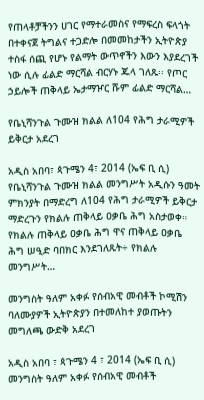የጠላቶቻችንን ሀገር የማተራመስና የማፍረስ ፍላጎት በተቀናጀ ትግልና ተጋድሎ በመመከታችን ኢትዮጵያ ተስፋ ሰጪ የሆኑ የልማት ውጥኖችን እውን እያደረገች ነው ሲሉ ፊልድ ማርሻል ብርሃኑ ጁላ ገለጹ፡፡ የጦር ኃይሎች ጠቅላይ ኤታማዦር ሹም ፊልድ ማርሻል…

የቤኒሻንጉል ጉሙዝ ክልል ለ104 የሕግ ታራሚዎች ይቅርታ አደረገ

አዲስ አበባ፣ ጳጉሜን 4፣ 2014 (ኤፍ ቢ ሲ) የቤኒሻንጉል ጉሙዝ ክልል መንግሥት አዲሱን ዓመት ምክንያት በማድረግ ለ104 የሕግ ታራሚዎች ይቅርታ ማድረጉን የክልሉ ጠቅላይ ዐቃቤ ሕግ አስታወቀ። የክልሉ ጠቅላይ ዐቃቤ ሕግ ዋና ጠቅላይ ዐቃቤ ሕግ ሠዒድ ባበክር እንደገለጹት÷ የክልሉ መንግሥት…

መንግስት ዓለም አቀፉ የሰብአዊ መብቶች ኮሚሽን ባለሙያዎች ኢትዮጵያን በተመለከተ ያወጡትን መግለጫ ውድቅ አደረገ

አዲስ አበባ ፣ ጳጉሜን 4 ፣ 2014 (ኤፍ ቢ ሲ) መንግስት ዓለም አቀፉ የሰብአዊ መብቶች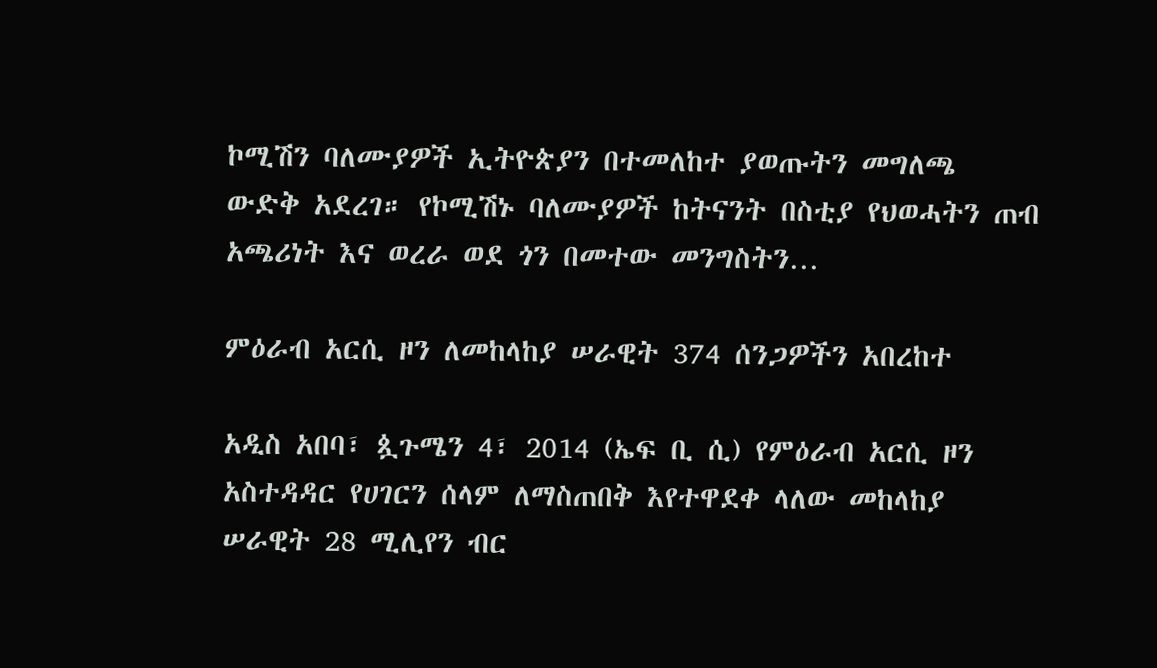ኮሚሽን ባለሙያዎች ኢትዮጵያን በተመለከተ ያወጡትን መግለጫ ውድቅ አደረገ። የኮሚሽኑ ባለሙያዎች ከትናንት በስቲያ የህወሓትን ጠብ አጫሪነት እና ወረራ ወደ ጎን በመተው መንግስትን…

ምዕራብ አርሲ ዞን ለመከላከያ ሠራዊት 374 ሰንጋዎችን አበረከተ

አዲስ አበባ፣ ጷጉሜን 4፣ 2014 (ኤፍ ቢ ሲ) የምዕራብ አርሲ ዞን አስተዳዳር የሀገርን ሰላም ለማስጠበቅ እየተዋደቀ ላለው መከላከያ ሠራዊት 28 ሚሊየን ብር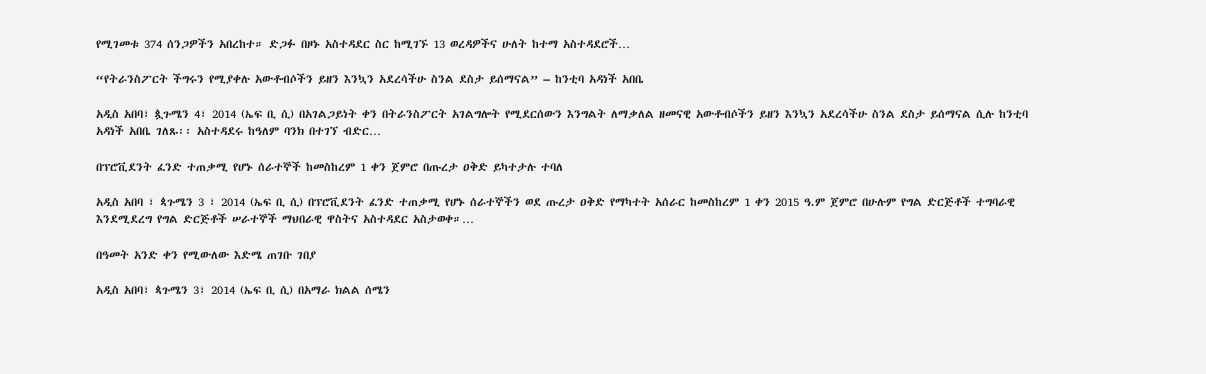የሚገመቱ 374 ሰንጋዎችን አበረከተ። ድጋፉ በዞኑ አስተዳደር ስር ከሚገኙ 13 ወረዳዎችና ሁለት ከተማ አስተዳደሮች…

“የትራንስፖርት ችግሩን የሚያቀሉ አውቶብሶችን ይዘን እንኳን አደረሳችሁ ስንል ደስታ ይሰማናል” – ከንቲባ አዳነች አበቤ

አዲስ አበባ፣ ጷጉሜን 4፣ 2014 (ኤፍ ቢ ሲ) በአገልጋይነት ቀን በትራንስፖርት አገልግሎት የሚደርሰውን እንግልት ለማቃለል ዘመናዊ አውቶብሶችን ይዘን እንኳን አደረሳችሁ ስንል ደስታ ይሰማናል ሲሉ ከንቲባ አዳነች አበቤ ገለጹ፡፡ አስተዳደሩ ከዓለም ባንክ በተገኘ ብድር…

በፕሮቪደንት ፈንድ ተጠቃሚ የሆኑ ሰራተኞች ከመስከረም 1 ቀን ጀምሮ በጡረታ ዐቅድ ይካተታሉ ተባለ

አዲስ አበባ ፣ ጳጉሜን 3 ፣ 2014 (ኤፍ ቢ ሲ) በፕሮቪደንት ፈንድ ተጠቃሚ የሆኑ ሰራተኞችን ወደ ጡረታ ዐቅድ የማካተት አሰራር ከመስከረም 1 ቀን 2015 ዓ.ም ጀምሮ በሁሉም የግል ድርጅቶች ተግባራዊ እንደሚደረግ የግል ድርጅቶች ሠራተኞች ማህበራዊ ዋስትና አስተዳደር አስታወቀ።…

በዓመት አንድ ቀን የሚውለው እድሜ ጠገቡ ገበያ

አዲስ አበባ፣ ጳጉሜን 3፣ 2014 (ኤፍ ቢ ሲ) በአማራ ክልል ሰሜን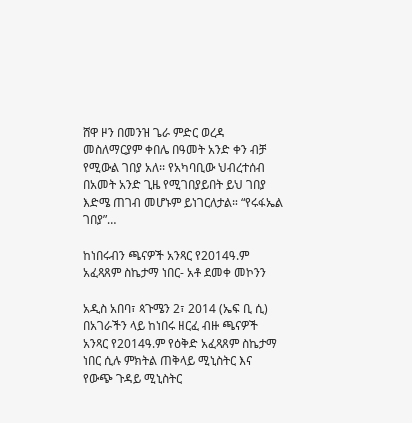ሸዋ ዞን በመንዝ ጌራ ምድር ወረዳ መስለማርያም ቀበሌ በዓመት አንድ ቀን ብቻ የሚውል ገበያ አለ፡፡ የአካባቢው ህብረተሰብ በአመት አንድ ጊዜ የሚገበያይበት ይህ ገበያ እድሜ ጠገብ መሆኑም ይነገርለታል። “የሩፋኤል ገበያ”…

ከነበሩብን ጫናዎች አንጻር የ2014ዓ.ም አፈጻጸም ስኬታማ ነበር- አቶ ደመቀ መኮንን

አዲስ አበባ፣ ጳጉሜን 2፣ 2014 (ኤፍ ቢ ሲ) በአገራችን ላይ ከነበሩ ዘርፈ ብዙ ጫናዎች አንጻር የ2014ዓ.ም የዕቅድ አፈጻጸም ስኬታማ ነበር ሲሉ ምክትል ጠቅላይ ሚኒስትር እና የውጭ ጉዳይ ሚኒስትር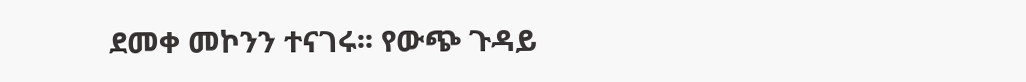ደመቀ መኮንን ተናገሩ፡፡ የውጭ ጉዳይ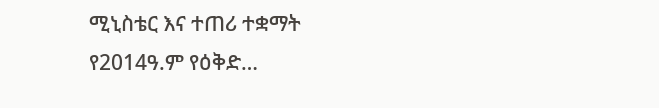ሚኒስቴር እና ተጠሪ ተቋማት የ2014ዓ.ም የዕቅድ…